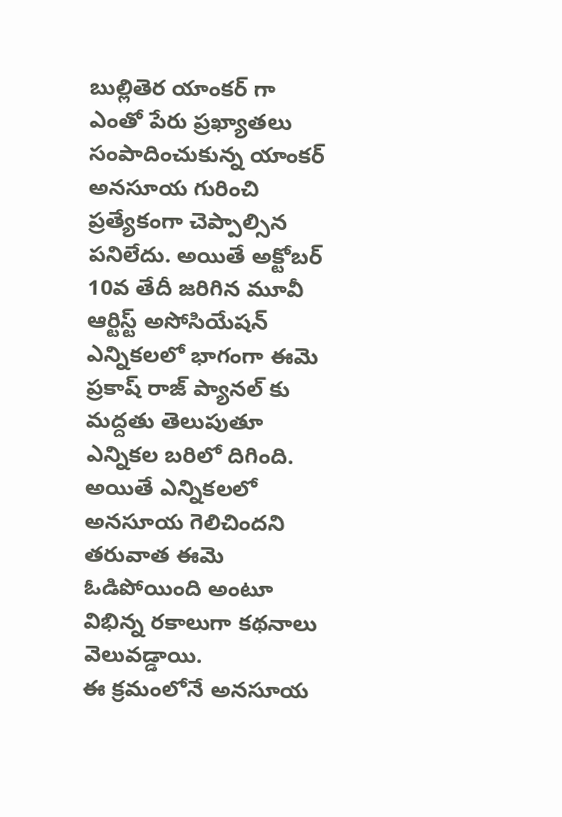బుల్లితెర యాంకర్ గా ఎంతో పేరు ప్రఖ్యాతలు సంపాదించుకున్న యాంకర్ అనసూయ గురించి ప్రత్యేకంగా చెప్పాల్సిన పనిలేదు. అయితే అక్టోబర్ 10వ తేదీ జరిగిన మూవీ ఆర్టిస్ట్ అసోసియేషన్ ఎన్నికలలో భాగంగా ఈమె ప్రకాష్ రాజ్ ప్యానల్ కు మద్దతు తెలుపుతూ ఎన్నికల బరిలో దిగింది. అయితే ఎన్నికలలో అనసూయ గెలిచిందని తరువాత ఈమె ఓడిపోయింది అంటూ విభిన్న రకాలుగా కథనాలు వెలువడ్డాయి.
ఈ క్రమంలోనే అనసూయ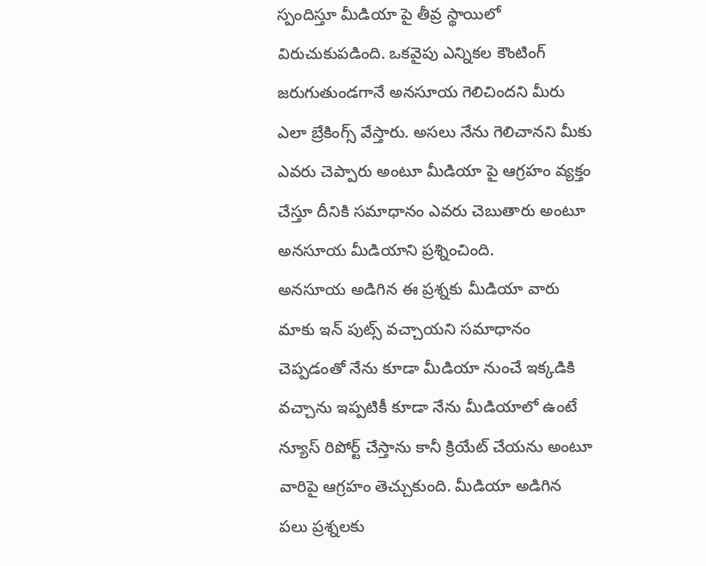స్పందిస్తూ మీడియా పై తీవ్ర స్థాయిలో విరుచుకుపడింది. ఒకవైపు ఎన్నికల కౌంటింగ్ జరుగుతుండగానే అనసూయ గెలిచిందని మీరు ఎలా బ్రేకింగ్స్ వేస్తారు. అసలు నేను గెలిచానని మీకు ఎవరు చెప్పారు అంటూ మీడియా పై ఆగ్రహం వ్యక్తం చేస్తూ దీనికి సమాధానం ఎవరు చెబుతారు అంటూ అనసూయ మీడియాని ప్రశ్నించింది.
అనసూయ అడిగిన ఈ ప్రశ్నకు మీడియా వారు మాకు ఇన్ పుట్స్ వచ్చాయని సమాధానం చెప్పడంతో నేను కూడా మీడియా నుంచే ఇక్కడికి వచ్చాను ఇప్పటికీ కూడా నేను మీడియాలో ఉంటే న్యూస్ రిపోర్ట్ చేస్తాను కానీ క్రియేట్ చేయను అంటూ వారిపై ఆగ్రహం తెచ్చుకుంది. మీడియా అడిగిన పలు ప్రశ్నలకు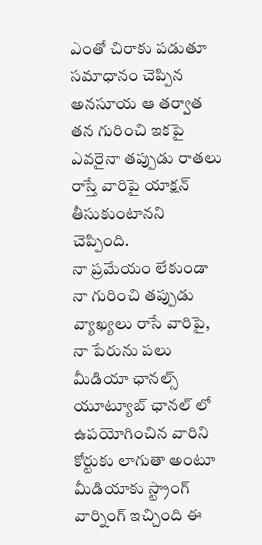ఎంతో చిరాకు పడుతూ సమాధానం చెప్పిన అనసూయ ఆ తర్వాత తన గురించి ఇకపై ఎవరైనా తప్పుడు రాతలు రాస్తే వారిపై యాక్షన్ తీసుకుంటానని చెప్పింది.
నా ప్రమేయం లేకుండా నా గురించి తప్పుడు వ్యాఖ్యలు రాసే వారిపై, నా పేరును పలు మీడియా ఛానల్స్ యూట్యూబ్ ఛానల్ లో ఉపయోగించిన వారిని కోర్టుకు లాగుతా అంటూ మీడియాకు స్ట్రాంగ్ వార్నింగ్ ఇచ్చింది ఈ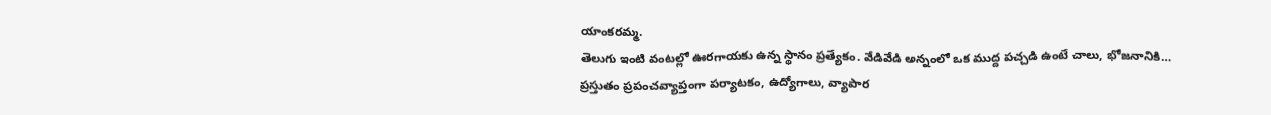యాంకరమ్మ.
తెలుగు ఇంటి వంటల్లో ఊరగాయకు ఉన్న స్థానం ప్రత్యేకం. వేడివేడి అన్నంలో ఒక ముద్ద పచ్చడి ఉంటే చాలు, భోజనానికి…
ప్రస్తుతం ప్రపంచవ్యాప్తంగా పర్యాటకం, ఉద్యోగాలు, వ్యాపార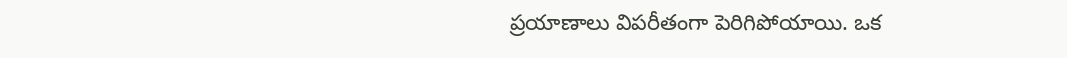ప్రయాణాలు విపరీతంగా పెరిగిపోయాయి. ఒక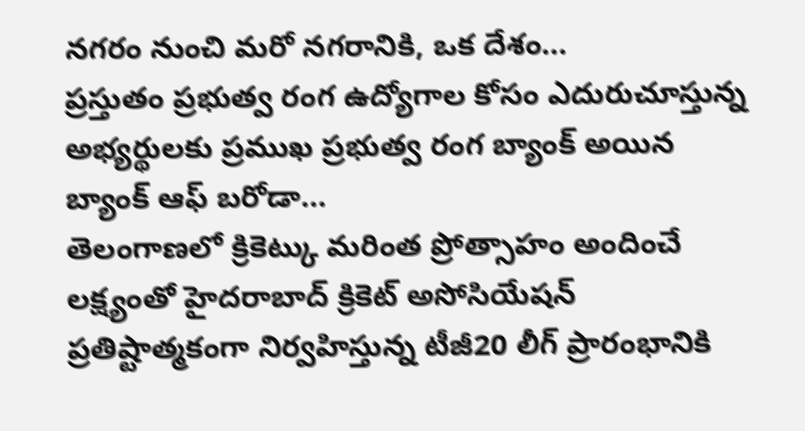నగరం నుంచి మరో నగరానికి, ఒక దేశం…
ప్రస్తుతం ప్రభుత్వ రంగ ఉద్యోగాల కోసం ఎదురుచూస్తున్న అభ్యర్థులకు ప్రముఖ ప్రభుత్వ రంగ బ్యాంక్ అయిన బ్యాంక్ ఆఫ్ బరోడా…
తెలంగాణలో క్రికెట్కు మరింత ప్రోత్సాహం అందించే లక్ష్యంతో హైదరాబాద్ క్రికెట్ అసోసియేషన్ ప్రతిష్టాత్మకంగా నిర్వహిస్తున్న టీజీ20 లీగ్ ప్రారంభానికి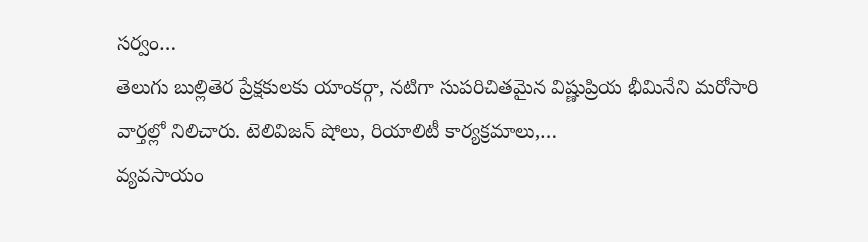సర్వం…
తెలుగు బుల్లితెర ప్రేక్షకులకు యాంకర్గా, నటిగా సుపరిచితమైన విష్ణుప్రియ భీమినేని మరోసారి వార్తల్లో నిలిచారు. టెలివిజన్ షోలు, రియాలిటీ కార్యక్రమాలు,…
వ్యవసాయం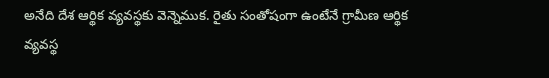అనేది దేశ ఆర్థిక వ్యవస్థకు వెన్నెముక. రైతు సంతోషంగా ఉంటేనే గ్రామీణ ఆర్థిక వ్యవస్థ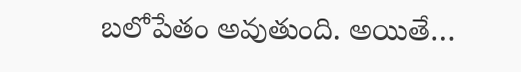బలోపేతం అవుతుంది. అయితే…